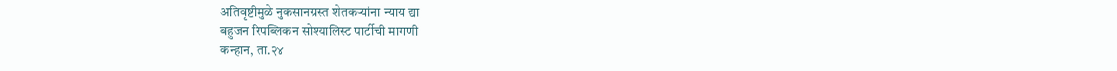अतिवृष्टीमुळे नुकसानग्रस्त शेतकऱ्यांना न्याय द्या
बहुजन रिपब्लिकन सोश्यालिस्ट पार्टीची मागणी
कन्हान, ता.२४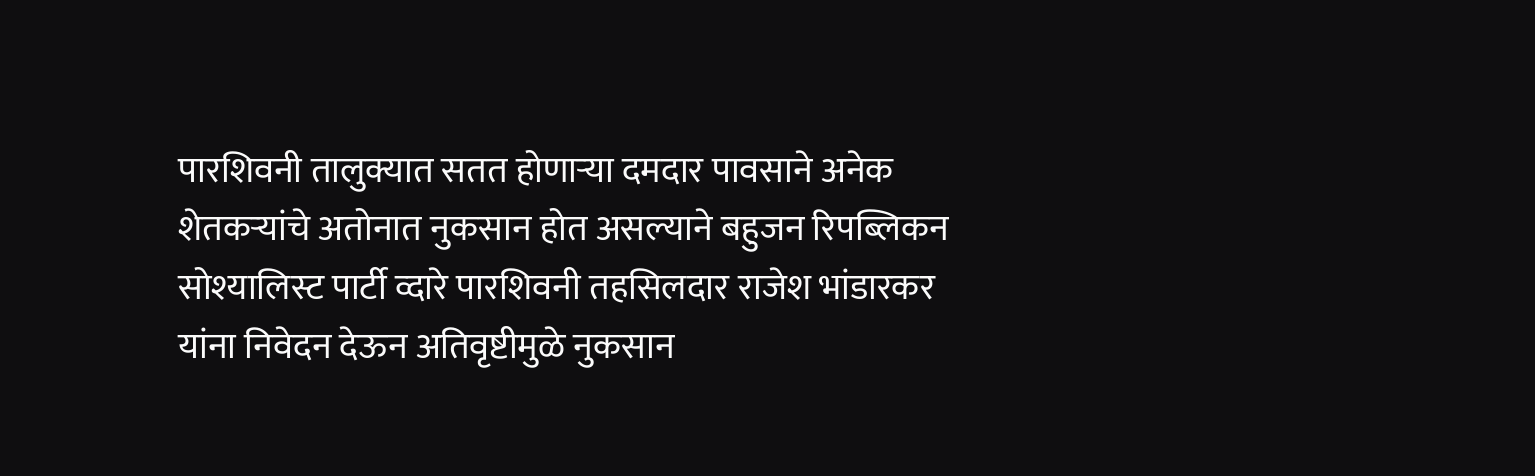पारशिवनी तालुक्यात सतत होणाऱ्या दमदार पावसाने अनेक शेतकऱ्यांचे अतोनात नुकसान होत असल्याने बहुजन रिपब्लिकन सोश्यालिस्ट पार्टी व्दारे पारशिवनी तहसिलदार राजेश भांडारकर यांना निवेदन देऊन अतिवृष्टीमुळे नुकसान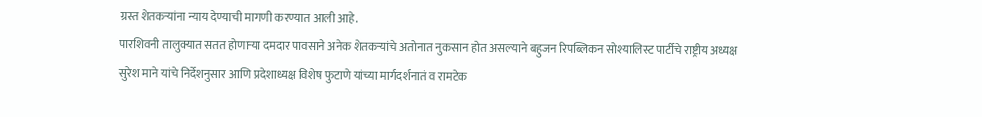ग्रस्त शेतकऱ्यांना न्याय देण्याची मागणी करण्यात आली आहे.
पारशिवनी तालुक्यात सतत होणाऱ्या दमदार पावसाने अनेक शेतकऱ्यांचे अतोनात नुकसान होत असल्याने बहुजन रिपब्लिकन सोश्यालिस्ट पार्टीचे राष्ट्रीय अध्यक्ष सुरेश माने यांचे निर्देशनुसार आणि प्रदेशाध्यक्ष विशेष फुटाणे यांच्या मार्गदर्शनातं व रामटेक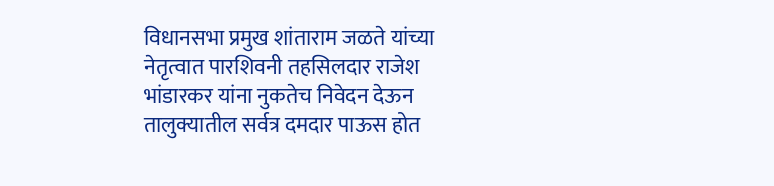विधानसभा प्रमुख शांताराम जळते यांच्या नेतृत्वात पारशिवनी तहसिलदार राजेश भांडारकर यांना नुकतेच निवेदन देऊन तालुक्यातील सर्वत्र दमदार पाऊस होत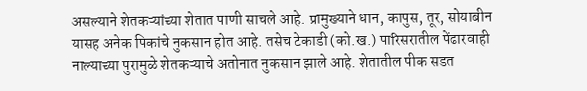असल्याने शेतकऱ्यांच्या शेतात पाणी साचले आहे. प्रामुख्याने धान, कापुस, तूर, सोयाबीन यासह अनेक पिकांचे नुकसान होत आहे. तसेच टेकाडी (को.ख.) पारिसरातील पेंढारवाही नाल्याच्या पुरामुळे शेतकऱ्याचे अतोनात नुकसान झाले आहे. शेतातील पीक सडत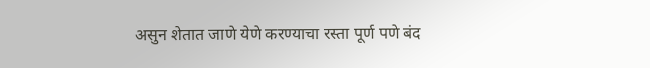असुन शेतात जाणे येणे करण्याचा रस्ता पूर्ण पणे बंद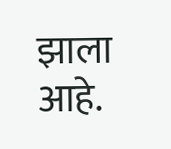झाला आहे.